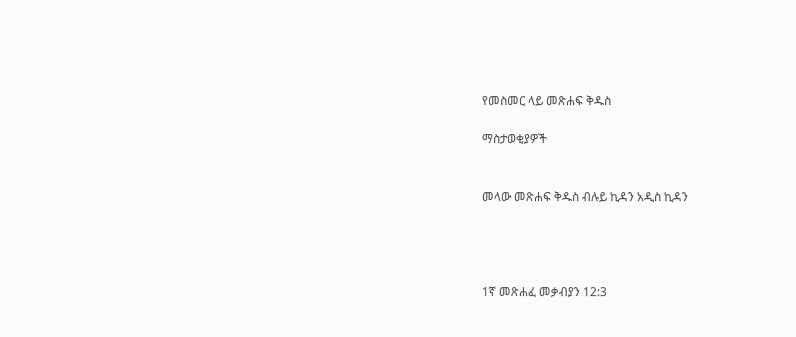የመስመር ላይ መጽሐፍ ቅዱስ

ማስታወቂያዎች


መላው መጽሐፍ ቅዱስ ብሉይ ኪዳን አዲስ ኪዳን




1ኛ መጽሐፈ መቃብያን 12:3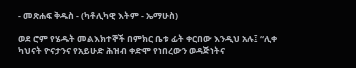- መጽሐፍ ቅዱስ - (ካቶሊካዊ እትም - ኤማሁስ)

ወደ ሮም የሄዱት መልእክተኞች በምክር ቤቱ ፊት ቀርበው እንዲህ አሉ፤ “ሊቀ ካህናት ዮናታንና የአይሁድ ሕዝብ ቀድሞ የነበረውን ወዳጅነትና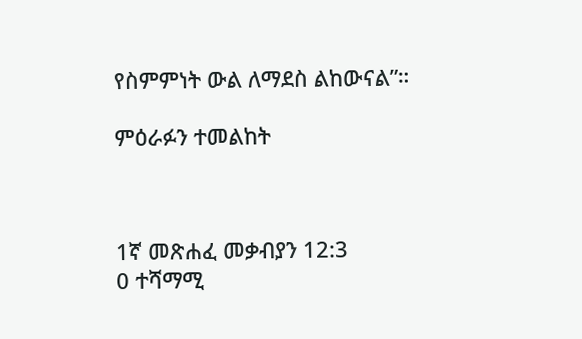የስምምነት ውል ለማደስ ልከውናል”።

ምዕራፉን ተመልከት



1ኛ መጽሐፈ መቃብያን 12:3
0 ተሻማሚ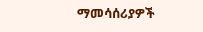ማመሳሰሪያዎች